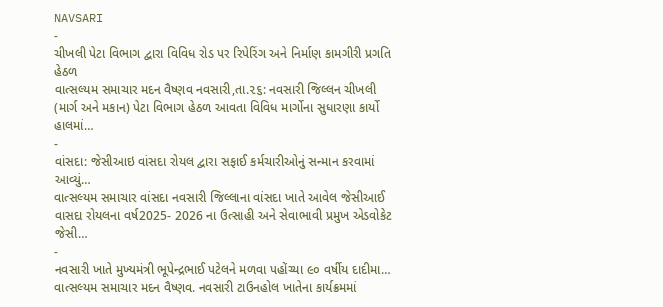NAVSARI
-
ચીખલી પેટા વિભાગ દ્વારા વિવિધ રોડ પર રિપેરિંગ અને નિર્માણ કામગીરી પ્રગતિ હેઠળ
વાત્સલ્યમ સમાચાર મદન વૈષ્ણવ નવસારી,તા.૨૬: નવસારી જિલ્લન ચીખલી (માર્ગ અને મકાન) પેટા વિભાગ હેઠળ આવતા વિવિધ માર્ગોના સુધારણા કાર્યો હાલમાં…
-
વાંસદા: જેસીઆઇ વાંસદા રોયલ દ્વારા સફાઈ કર્મચારીઓનું સન્માન કરવામાં આવ્યું…
વાત્સલ્યમ સમાચાર વાંસદા નવસારી જિલ્લાના વાંસદા ખાતે આવેલ જેસીઆઈ વાસદા રોયલના વર્ષ2025- 2026 ના ઉત્સાહી અને સેવાભાવી પ્રમુખ એડવોકેટ જેસી…
-
નવસારી ખાતે મુખ્યમંત્રી ભૂપેન્દ્રભાઈ પટેલને મળવા પહોંચ્યા ૯૦ વર્ષીય દાદીમા…
વાત્સલ્યમ સમાચાર મદન વૈષ્ણવ. નવસારી ટાઉનહોલ ખાતેના કાર્યક્રમમાં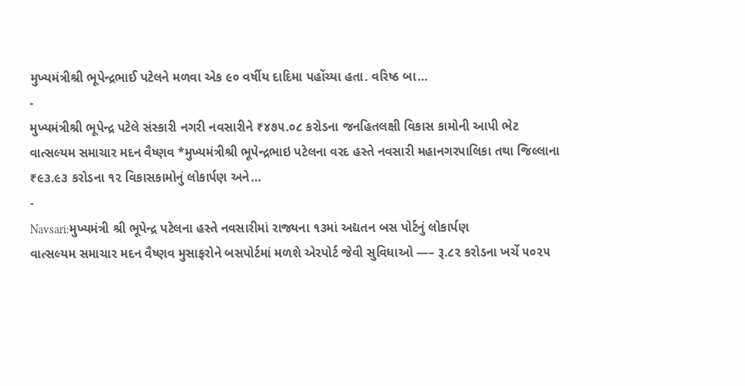મુખ્યમંત્રીશ્રી ભૂપેન્દ્રભાઈ પટેલને મળવા એક ૯૦ વર્ષીય દાદિમા પહોંચ્યા હતા. વરિષ્ઠ બા…
-
મુખ્યમંત્રીશ્રી ભૂપેન્દ્ર પટેલે સંસ્કારી નગરી નવસારીને ₹૪૭૫.૦૮ કરોડના જનહિતલક્ષી વિકાસ કામોની આપી ભેટ
વાત્સલ્યમ સમાચાર મદન વૈષ્ણવ *મુખ્યમંત્રીશ્રી ભૂપેન્દ્રભાઇ પટેલના વરદ હસ્તે નવસારી મહાનગરપાલિકા તથા જિલ્લાના ₹૯૩.૯૩ કરોડના ૧૨ વિકાસકામોનું લોકાર્પણ અને…
-
Navsari:મુખ્યમંત્રી શ્રી ભૂપેન્દ્ર પટેલના હસ્તે નવસારીમાં રાજ્યના ૧૩માં અદ્યતન બસ પોર્ટનું લોકાર્પણ
વાત્સલ્યમ સમાચાર મદન વૈષ્ણવ મુસાફરોને બસપોર્ટમાં મળશે એરપોર્ટ જેવી સુવિધાઓ —– રૂ.૮૨ કરોડના ખર્ચે ૫૦૨૫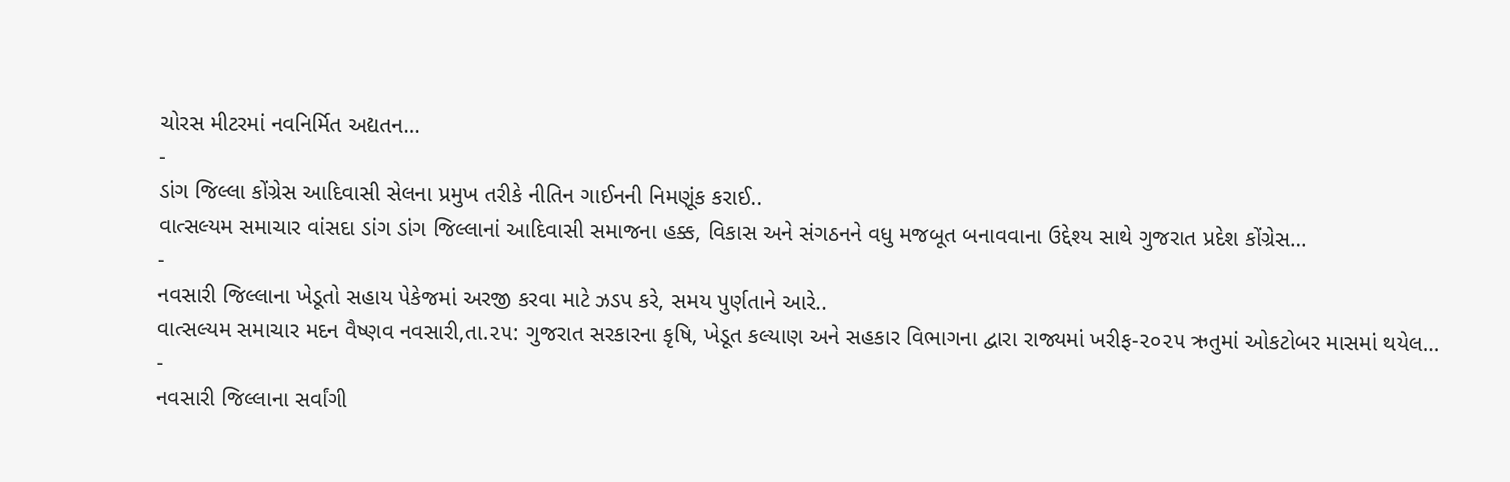ચોરસ મીટરમાં નવનિર્મિત અદ્યતન…
-
ડાંગ જિલ્લા કોંગ્રેસ આદિવાસી સેલના પ્રમુખ તરીકે નીતિન ગાઈનની નિમણૂંક કરાઈ..
વાત્સલ્યમ સમાચાર વાંસદા ડાંગ ડાંગ જિલ્લાનાં આદિવાસી સમાજના હક્ક, વિકાસ અને સંગઠનને વધુ મજબૂત બનાવવાના ઉદ્દેશ્ય સાથે ગુજરાત પ્રદેશ કોંગ્રેસ…
-
નવસારી જિલ્લાના ખેડૂતો સહાય પેકેજમાં અરજી કરવા માટે ઝડપ કરે, સમય પુર્ણતાને આરે..
વાત્સલ્યમ સમાચાર મદન વૈષ્ણવ નવસારી,તા.૨૫: ગુજરાત સરકારના કૃષિ, ખેડૂત કલ્યાણ અને સહકાર વિભાગના દ્વારા રાજ્યમાં ખરીફ-૨૦૨૫ ઋતુમાં ઓકટોબર માસમાં થયેલ…
-
નવસારી જિલ્લાના સર્વાંગી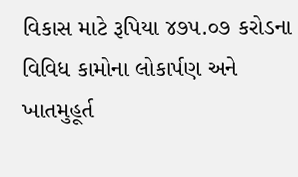વિકાસ માટે રૂપિયા ૪૭૫.૦૭ કરોડના વિવિધ કામોના લોકાર્પણ અને ખાતમુહૂર્ત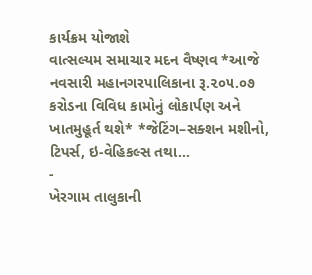કાર્યક્રમ યોજાશે
વાત્સલ્યમ સમાચાર મદન વૈષ્ણવ *આજે નવસારી મહાનગરપાલિકાના રૂ.૨૦૫.૦૭ કરોડના વિવિધ કામોનું લોકાર્પણ અને ખાતમુહૂર્ત થશે* *જેટિંગ–સક્શન મશીનો, ટિપર્સ, ઇ-વેહિકલ્સ તથા…
-
ખેરગામ તાલુકાની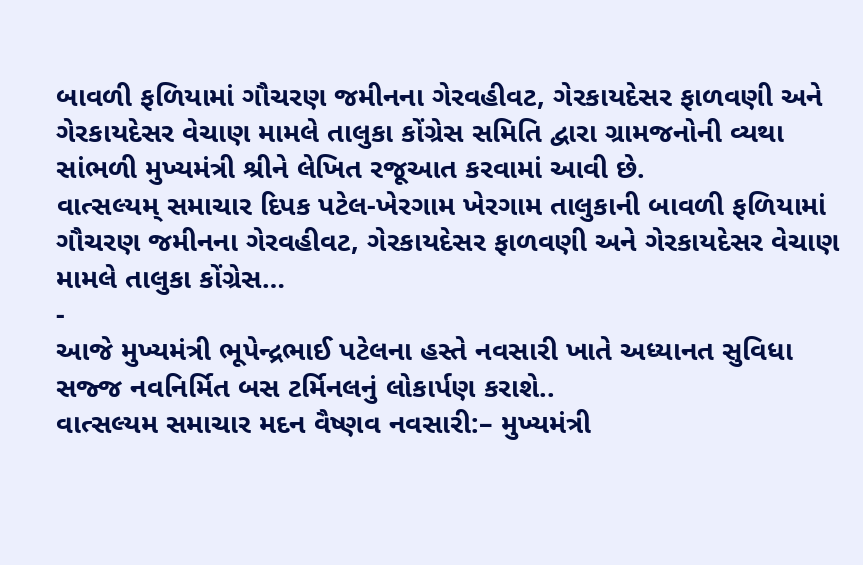બાવળી ફળિયામાં ગૌચરણ જમીનના ગેરવહીવટ, ગેરકાયદેસર ફાળવણી અને ગેરકાયદેસર વેચાણ મામલે તાલુકા કોંગ્રેસ સમિતિ દ્વારા ગ્રામજનોની વ્યથા સાંભળી મુખ્યમંત્રી શ્રીને લેખિત રજૂઆત કરવામાં આવી છે.
વાત્સલ્યમ્ સમાચાર દિપક પટેલ-ખેરગામ ખેરગામ તાલુકાની બાવળી ફળિયામાં ગૌચરણ જમીનના ગેરવહીવટ, ગેરકાયદેસર ફાળવણી અને ગેરકાયદેસર વેચાણ મામલે તાલુકા કોંગ્રેસ…
-
આજે મુખ્યમંત્રી ભૂપેન્દ્રભાઈ પટેલના હસ્તે નવસારી ખાતે અધ્યાનત સુવિધા સજ્જ નવનિર્મિત બસ ટર્મિનલનું લોકાર્પણ કરાશે..
વાત્સલ્યમ સમાચાર મદન વૈષ્ણવ નવસારી:– મુખ્યમંત્રી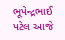ભૂપેન્દ્રભાઈ પટેલ આજે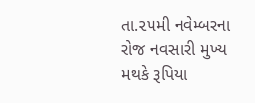તા.૨૫મી નવેમ્બરના રોજ નવસારી મુખ્ય મથકે રૂપિયા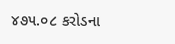૪૭૫.૦૮ કરોડના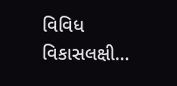વિવિધ વિકાસલક્ષી…